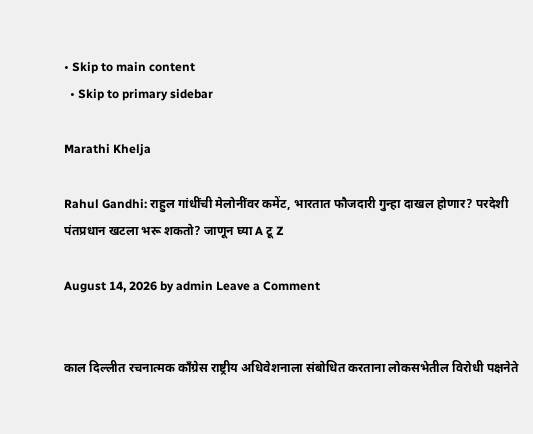• Skip to main content
  • Skip to primary sidebar

Marathi Khelja

Rahul Gandhi: राहुल गांधींची मेलोनींवर कमेंट, भारतात फौजदारी गुन्हा दाखल होणार? परदेशी पंतप्रधान खटला भरू शकतो? जाणून घ्या A टू Z

August 14, 2026 by admin Leave a Comment


काल दिल्लीत रचनात्मक काँग्रेस राष्ट्रीय अधिवेशनाला संबोधित करताना लोकसभेतील विरोधी पक्षनेते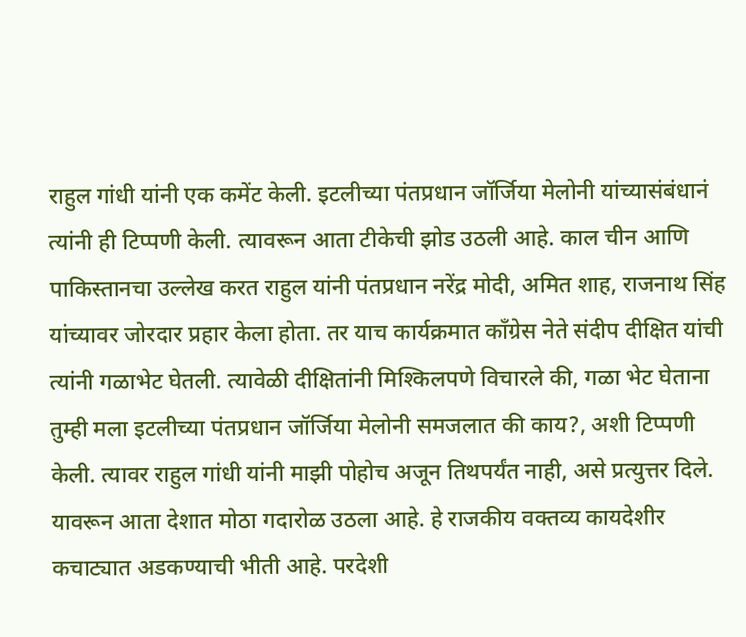राहुल गांधी यांनी एक कमेंट केली. इटलीच्या पंतप्रधान जॉर्जिया मेलोनी यांच्यासंबंधानं त्यांनी ही टिप्पणी केली. त्यावरून आता टीकेची झोड उठली आहे. काल चीन आणि पाकिस्तानचा उल्लेख करत राहुल यांनी पंतप्रधान नरेंद्र मोदी, अमित शाह, राजनाथ सिंह यांच्यावर जोरदार प्रहार केला होता. तर याच कार्यक्रमात काँग्रेस नेते संदीप दीक्षित यांची त्यांनी गळाभेट घेतली. त्यावेळी दीक्षितांनी मिश्किलपणे विचारले की, गळा भेट घेताना तुम्ही मला इटलीच्या पंतप्रधान जॉर्जिया मेलोनी समजलात की काय?, अशी टिप्पणी केली. त्यावर राहुल गांधी यांनी माझी पोहोच अजून तिथपर्यंत नाही, असे प्रत्युत्तर दिले. यावरून आता देशात मोठा गदारोळ उठला आहे. हे राजकीय वक्तव्य कायदेशीर कचाट्यात अडकण्याची भीती आहे. परदेशी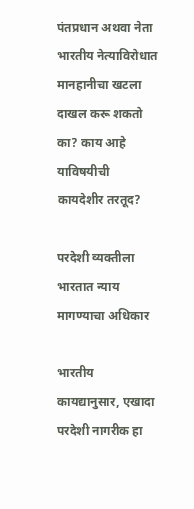पंतप्रधान अथवा नेता भारतीय नेत्याविरोधात मानहानीचा खटला दाखल करू शकतो का? काय आहे याविषयीची कायदेशीर तरतूद?

परदेशी व्यक्तीला भारतात न्याय मागण्याचा अधिकार

भारतीय कायद्यानुसार, एखादा परदेशी नागरीक हा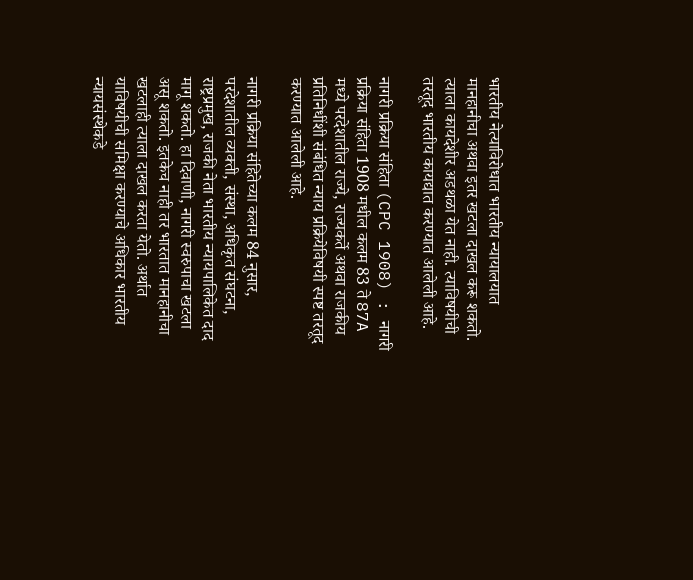भारतीय नेत्याविरोधात भारतीय न्यायालयात मानहानीचा अथवा इतर खटला दाखल करू शकतो. त्याला कायदेशीर अडथळा येत नाही. त्याविषयीची तरतूद भारतीय कायद्यात करण्यात आलेली आहे.

नागरी प्रक्रिया संहिता (CPC 1908) : नागरी प्रक्रिया संहिता 1908 मधील कलम 83 ते 87A मध्ये परदेशातील राज्ये, राज्यकर्ते अथवा राजकीय प्रतिनिधींशी संबंधित न्याय प्रक्रियेविषयी स्पष्ट तरतूद करण्यात आलेली आहे.

नागरी प्रक्रिया संहितेच्या कलम 84 नुसार, परदेशातील व्यक्ती, संस्था, अधिकृत संघटना, राष्ट्रप्रमुख, राजकी नेता भारतीय न्यायपालिकेत दाद मागू शकतो. हा दिवाणी, नागरी स्वरुपाचा खटला असू शकतो. इतकेच नाही तर भारतात मानहानीचा खटलाही त्याला दाखल करता येतो. अर्थात याविषयीची समिक्षा करण्याचे अधिकार भारतीय न्यायसंस्थेकडे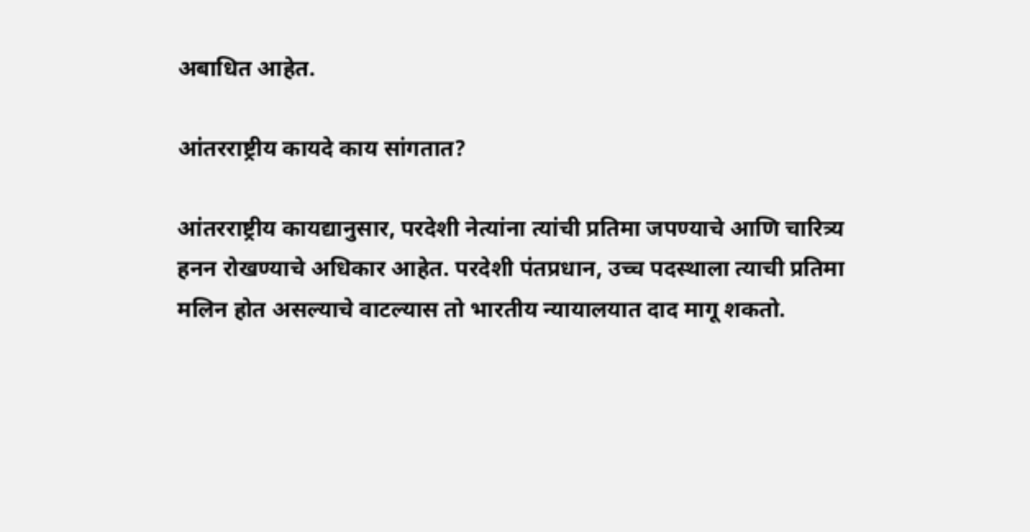अबाधित आहेत.

आंतरराष्ट्रीय कायदे काय सांगतात?

आंतरराष्ट्रीय कायद्यानुसार, परदेशी नेत्यांना त्यांची प्रतिमा जपण्याचे आणि चारित्र्य हनन रोखण्याचे अधिकार आहेत. परदेशी पंतप्रधान, उच्च पदस्थाला त्याची प्रतिमा मलिन होत असल्याचे वाटल्यास तो भारतीय न्यायालयात दाद मागू शकतो.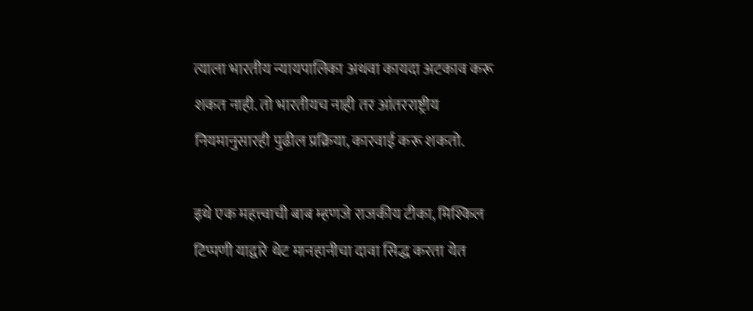त्याला भारतीय न्यायपालिका अथवा कायदा अटकाव करू शकत नाही. तो भारतीयच नाही तर आंतरराष्ट्रीय नियमानुसारही पुढील प्रक्रिया, कारवाई करू शकतो.

इथे एक महत्त्वाची बाब म्हणजे राजकीय टीका, मिश्किल टिप्पणी याद्वारे थेट मानहानीचा दावा सिद्ध करता येत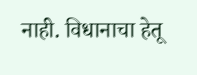नाही. विधानाचा हेतू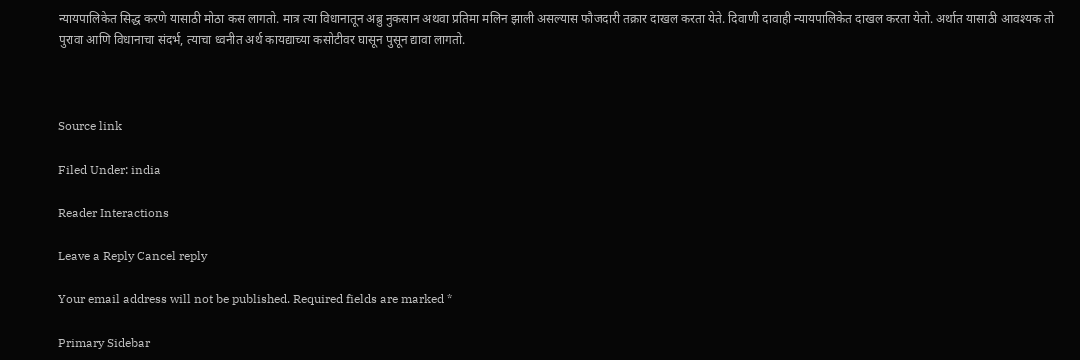न्यायपालिकेत सिद्ध करणे यासाठी मोठा कस लागतो. मात्र त्या विधानातून अब्रु नुकसान अथवा प्रतिमा मलिन झाली असल्यास फौजदारी तक्रार दाखल करता येते. दिवाणी दावाही न्यायपालिकेत दाखल करता येतो. अर्थात यासाठी आवश्यक तो पुरावा आणि विधानाचा संदर्भ, त्याचा ध्वनीत अर्थ कायद्याच्या कसोटीवर घासून पुसून द्यावा लागतो.



Source link

Filed Under: india

Reader Interactions

Leave a Reply Cancel reply

Your email address will not be published. Required fields are marked *

Primary Sidebar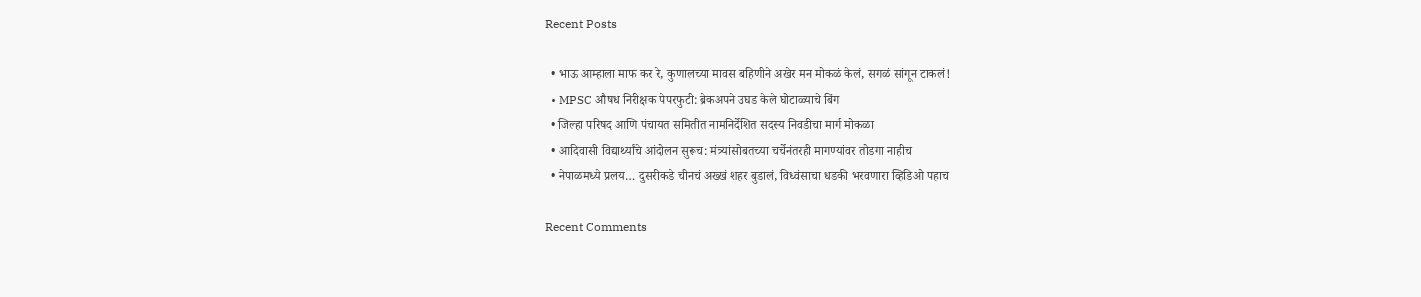Recent Posts

  • भाऊ आम्हाला माफ कर रे, कुणालच्या मावस बहिणीने अखेर मन मोकळं केलं, सगळं सांगून टाकलं!
  • MPSC औषध निरीक्षक पेपरफुटी: ब्रेकअपने उघड केले घोटाळ्याचे बिंग
  • जिल्हा परिषद आणि पंचायत समितीत नामनिर्देशित सदस्य निवडीचा मार्ग मोकळा
  • आदिवासी विद्यार्थ्यांचे आंदोलन सुरूच: मंत्र्यांसोबतच्या चर्चेनंतरही मागण्यांवर तोडगा नाहीच
  • नेपाळमध्ये प्रलय… दुसरीकडे चीनचं अख्खं शहर बुडालं, विध्वंसाचा धडकी भरवणारा व्हिडिओ पहाच

Recent Comments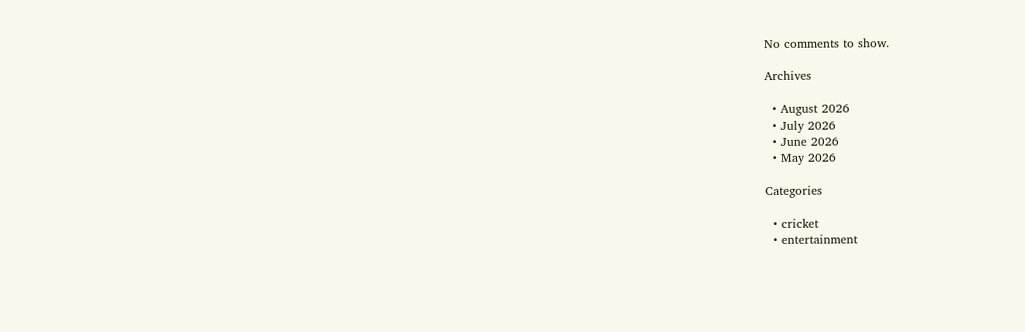No comments to show.

Archives

  • August 2026
  • July 2026
  • June 2026
  • May 2026

Categories

  • cricket
  • entertainment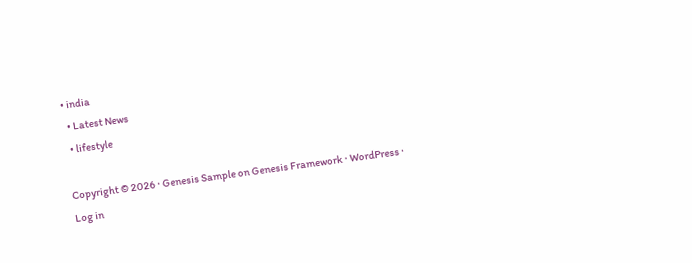• india
  • Latest News
  • lifestyle

Copyright © 2026 · Genesis Sample on Genesis Framework · WordPress · Log in